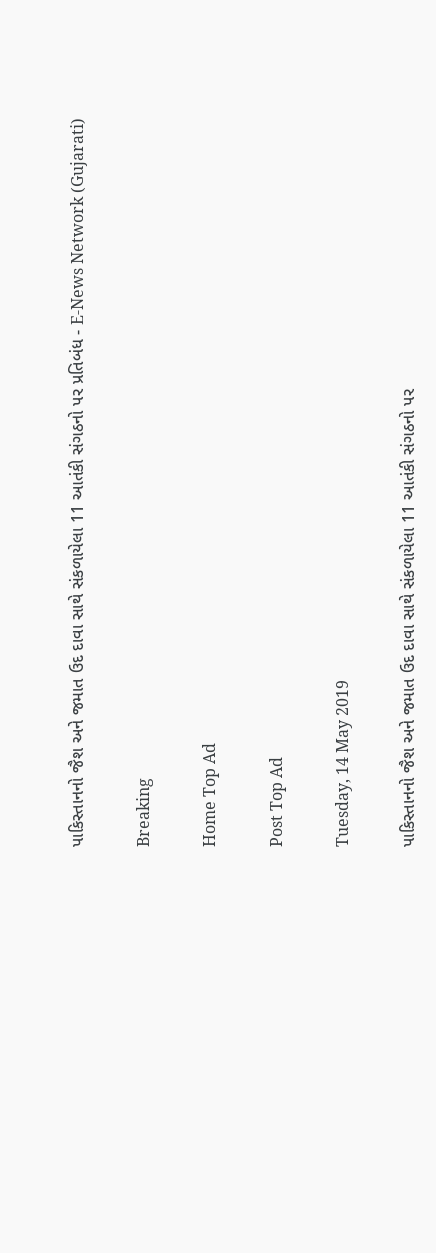પાકિસ્તાનનો જૈશ અને જમાત ઉદ દાવા સાથે સંકળાયેલા 11 આતંકી સંગઠનો પર પ્રતિબંધ - E-News Network (Gujarati)

Breaking

Home Top Ad

Post Top Ad

Tuesday, 14 May 2019

પાકિસ્તાનનો જૈશ અને જમાત ઉદ દાવા સાથે સંકળાયેલા 11 આતંકી સંગઠનો પર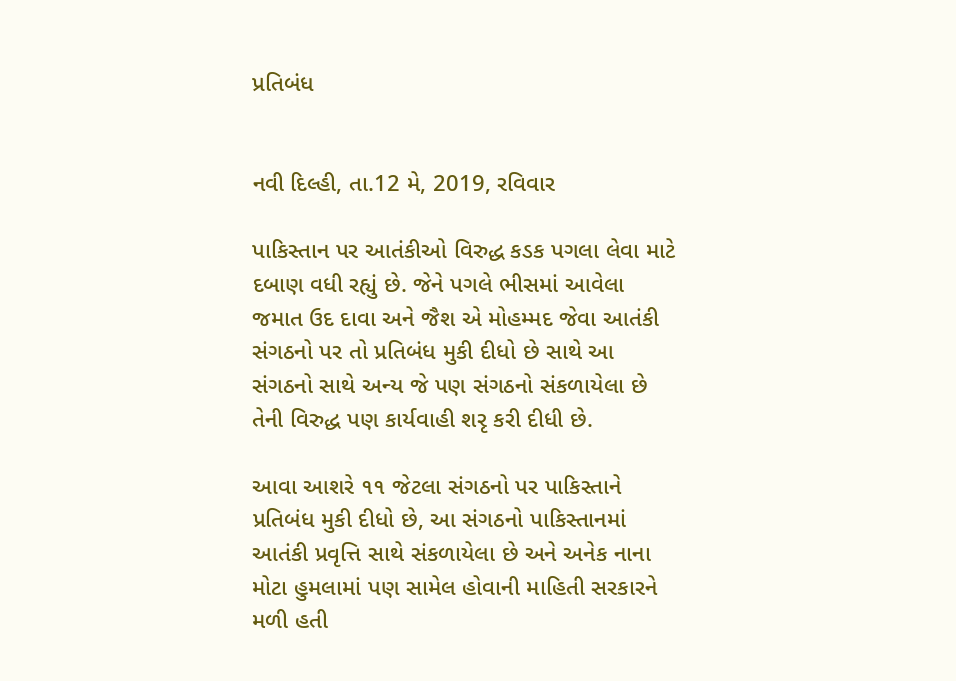પ્રતિબંધ


નવી દિલ્હી, તા.12 મે, 2019, રવિવાર

પાકિસ્તાન પર આતંકીઓ વિરુદ્ધ કડક પગલા લેવા માટે દબાણ વધી રહ્યું છે. જેને પગલે ભીસમાં આવેલા જમાત ઉદ દાવા અને જૈશ એ મોહમ્મદ જેવા આતંકી સંગઠનો પર તો પ્રતિબંધ મુકી દીધો છે સાથે આ સંગઠનો સાથે અન્ય જે પણ સંગઠનો સંકળાયેલા છે તેની વિરુદ્ધ પણ કાર્યવાહી શરૃ કરી દીધી છે.

આવા આશરે ૧૧ જેટલા સંગઠનો પર પાકિસ્તાને પ્રતિબંધ મુકી દીધો છે, આ સંગઠનો પાકિસ્તાનમાં આતંકી પ્રવૃત્તિ સાથે સંકળાયેલા છે અને અનેક નાના મોટા હુમલામાં પણ સામેલ હોવાની માહિતી સરકારને મળી હતી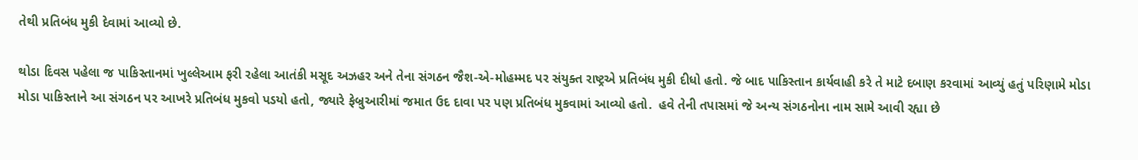તેથી પ્રતિબંધ મુકી દેવામાં આવ્યો છે.

થોડા દિવસ પહેલા જ પાકિસ્તાનમાં ખુલ્લેઆમ ફરી રહેલા આતંકી મસૂદ અઝહર અને તેના સંગઠન જૈશ-એ-મોહમ્મદ પર સંયુક્ત રાષ્ટ્રએ પ્રતિબંધ મુકી દીધો હતો. જે બાદ પાકિસ્તાન કાર્યવાહી કરે તે માટે દબાણ કરવામાં આવ્યું હતું પરિણામે મોડા મોડા પાકિસ્તાને આ સંગઠન પર આખરે પ્રતિબંધ મુકવો પડયો હતો, જ્યારે ફેબ્રુઆરીમાં જમાત ઉદ દાવા પર પણ પ્રતિબંધ મુકવામાં આવ્યો હતો.  હવે તેની તપાસમાં જે અન્ય સંગઠનોના નામ સામે આવી રહ્યા છે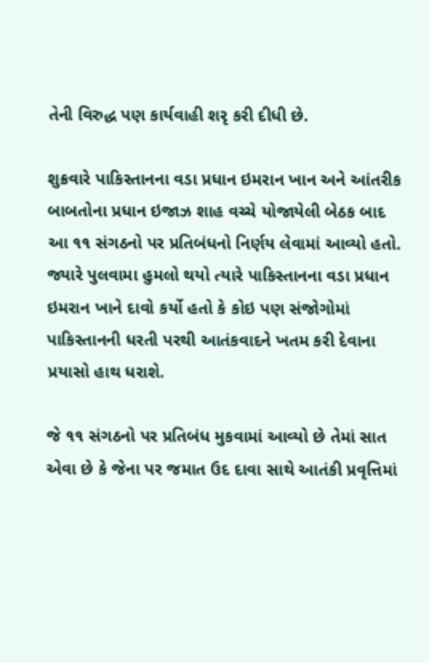તેની વિરુદ્ધ પણ કાર્યવાહી શરૃ કરી દીધી છે.

શુક્રવારે પાકિસ્તાનના વડા પ્રધાન ઇમરાન ખાન અને આંતરીક બાબતોના પ્રધાન ઇજાઝ શાહ વચ્ચે યોજાયેલી બેઠક બાદ આ ૧૧ સંગઠનો પર પ્રતિબંધનો નિર્ણય લેવામાં આવ્યો હતો. જ્યારે પુલવામા હુમલો થયો ત્યારે પાકિસ્તાનના વડા પ્રધાન ઇમરાન ખાને દાવો કર્યો હતો કે કોઇ પણ સંજોગોમાં પાકિસ્તાનની ધરતી પરથી આતંકવાદને ખતમ કરી દેવાના પ્રયાસો હાથ ધરાશે.

જે ૧૧ સંગઠનો પર પ્રતિબંધ મુકવામાં આવ્યો છે તેમાં સાત એવા છે કે જેના પર જમાત ઉદ દાવા સાથે આતંકી પ્રવૃત્તિમાં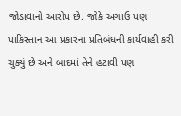જોડાવાનો આરોપ છે. જોકે અગાઉ પણ પાકિસ્તાન આ પ્રકારના પ્રતિબંધની કાર્યવાહી કરી ચુક્યું છે અને બાદમાં તેને હટાવી પણ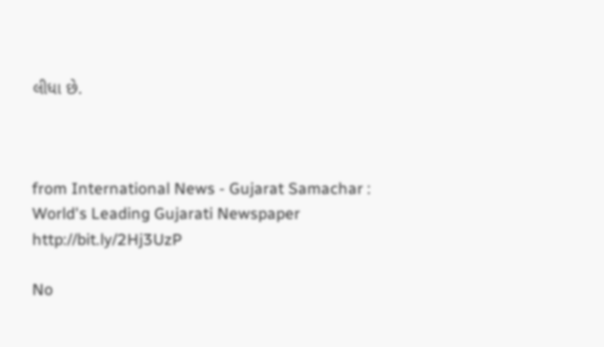લીધા છે.



from International News - Gujarat Samachar : World's Leading Gujarati Newspaper http://bit.ly/2Hj3UzP

No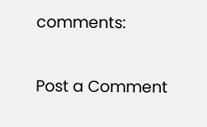comments:

Post a Comment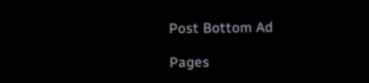Post Bottom Ad

Pages